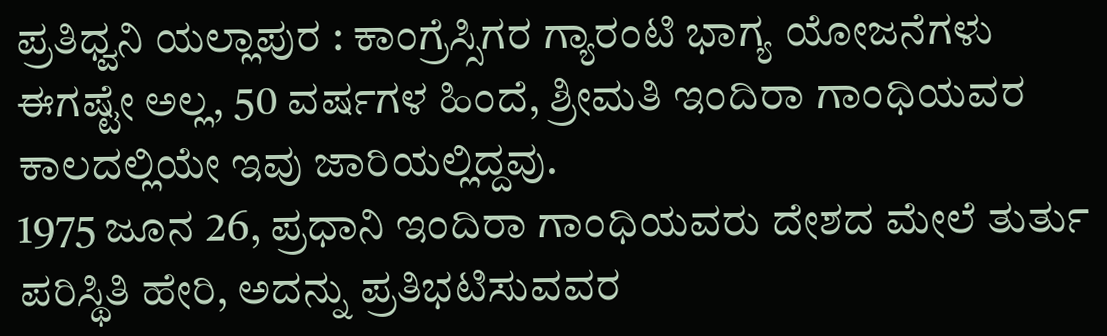ಪ್ರತಿಧ್ವನಿ ಯಲ್ಲಾಪುರ : ಕಾಂಗ್ರೆಸ್ಸಿಗರ ಗ್ಯಾರಂಟಿ ಭಾಗ್ಯ ಯೋಜನೆಗಳು ಈಗಷ್ಟೇ ಅಲ್ಲ, 50 ವರ್ಷಗಳ ಹಿಂದೆ, ಶ್ರೀಮತಿ ಇಂದಿರಾ ಗಾಂಧಿಯವರ ಕಾಲದಲ್ಲಿಯೇ ಇವು ಜಾರಿಯಲ್ಲಿದ್ದವು.
1975 ಜೂನ 26, ಪ್ರಧಾನಿ ಇಂದಿರಾ ಗಾಂಧಿಯವರು ದೇಶದ ಮೇಲೆ ತುರ್ತು ಪರಿಸ್ಥಿತಿ ಹೇರಿ, ಅದನ್ನು ಪ್ರತಿಭಟಿಸುವವರ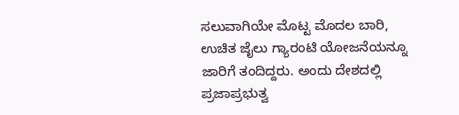ಸಲುವಾಗಿಯೇ ಮೊಟ್ಟ ಮೊದಲ ಬಾರಿ, ಉಚಿತ ಜೈಲು ಗ್ಯಾರಂಟಿ ಯೋಜನೆಯನ್ನೂ ಜಾರಿಗೆ ತಂದಿದ್ದರು. ಅಂದು ದೇಶದಲ್ಲಿ ಪ್ರಜಾಪ್ರಭುತ್ವ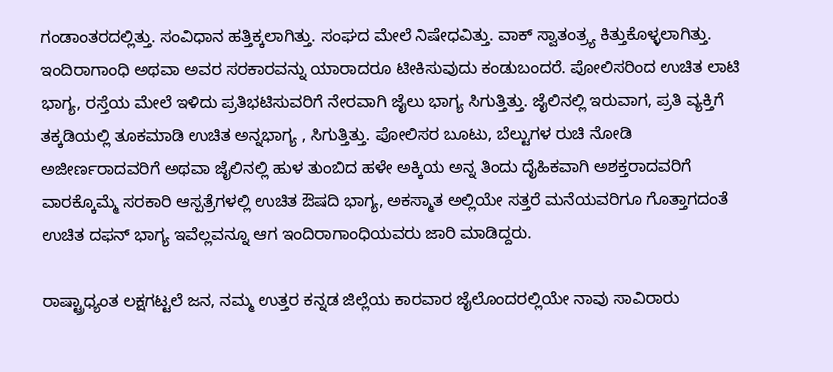ಗಂಡಾಂತರದಲ್ಲಿತ್ತು. ಸಂವಿಧಾನ ಹತ್ತಿಕ್ಕಲಾಗಿತ್ತು. ಸಂಘದ ಮೇಲೆ ನಿಷೇಧವಿತ್ತು. ವಾಕ್ ಸ್ವಾತಂತ್ರ್ಯ ಕಿತ್ತುಕೊಳ್ಳಲಾಗಿತ್ತು. ಇಂದಿರಾಗಾಂಧಿ ಅಥವಾ ಅವರ ಸರಕಾರವನ್ನು ಯಾರಾದರೂ ಟೀಕಿಸುವುದು ಕಂಡುಬಂದರೆ. ಪೋಲಿಸರಿಂದ ಉಚಿತ ಲಾಟಿ ಭಾಗ್ಯ, ರಸ್ತೆಯ ಮೇಲೆ ಇಳಿದು ಪ್ರತಿಭಟಿಸುವರಿಗೆ ನೇರವಾಗಿ ಜೈಲು ಭಾಗ್ಯ ಸಿಗುತ್ತಿತ್ತು. ಜೈಲಿನಲ್ಲಿ ಇರುವಾಗ, ಪ್ರತಿ ವ್ಯಕ್ತಿಗೆ ತಕ್ಕಡಿಯಲ್ಲಿ ತೂಕಮಾಡಿ ಉಚಿತ ಅನ್ನಭಾಗ್ಯ , ಸಿಗುತ್ತಿತ್ತು. ಪೋಲಿಸರ ಬೂಟು, ಬೆಲ್ಟುಗಳ ರುಚಿ ನೋಡಿ ಅಜೀರ್ಣರಾದವರಿಗೆ ಅಥವಾ ಜೈಲಿನಲ್ಲಿ ಹುಳ ತುಂಬಿದ ಹಳೇ ಅಕ್ಕಿಯ ಅನ್ನ ತಿಂದು ದೈಹಿಕವಾಗಿ ಅಶಕ್ತರಾದವರಿಗೆ ವಾರಕ್ಕೊಮ್ಮೆ ಸರಕಾರಿ ಆಸ್ಪತ್ರೆಗಳಲ್ಲಿ ಉಚಿತ ಔಷದಿ ಭಾಗ್ಯ, ಅಕಸ್ಮಾತ ಅಲ್ಲಿಯೇ ಸತ್ತರೆ ಮನೆಯವರಿಗೂ ಗೊತ್ತಾಗದಂತೆ ಉಚಿತ ದಫನ್ ಭಾಗ್ಯ ಇವೆಲ್ಲವನ್ನೂ ಆಗ ಇಂದಿರಾಗಾಂಧಿಯವರು ಜಾರಿ ಮಾಡಿದ್ದರು.

ರಾಷ್ಟ್ರಾಧ್ಯಂತ ಲಕ್ಷಗಟ್ಟಲೆ ಜನ, ನಮ್ಮ ಉತ್ತರ ಕನ್ನಡ ಜಿಲ್ಲೆಯ ಕಾರವಾರ ಜೈಲೊಂದರಲ್ಲಿಯೇ ನಾವು ಸಾವಿರಾರು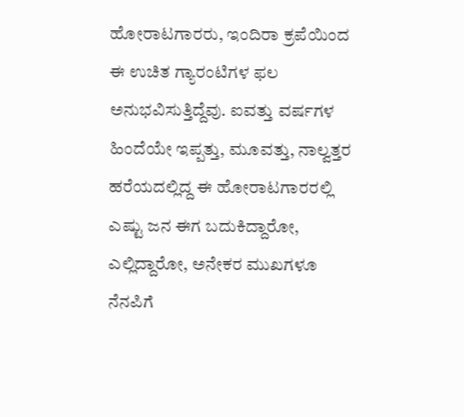ಹೋರಾಟಗಾರರು, ಇಂದಿರಾ ಕ್ರಪೆಯಿಂದ ಈ ಉಚಿತ ಗ್ಯಾರಂಟಿಗಳ ಫಲ ಅನುಭವಿಸುತ್ತಿದ್ದೆವು. ಐವತ್ತು ವರ್ಷಗಳ ಹಿಂದೆಯೇ ಇಪ್ಪತ್ತು, ಮೂವತ್ತು, ನಾಲ್ವತ್ತರ ಹರೆಯದಲ್ಲಿದ್ದ ಈ ಹೋರಾಟಗಾರರಲ್ಲಿ ಎಷ್ಟು ಜನ ಈಗ ಬದುಕಿದ್ದಾರೋ, ಎಲ್ಲಿದ್ದಾರೋ, ಅನೇಕರ ಮುಖಗಳೂ ನೆನಪಿಗೆ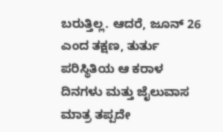ಬರುತ್ತಿಲ್ಲ. ಆದರೆ, ಜೂನ್ 26 ಎಂದ ತಕ್ಷಣ, ತುರ್ತು ಪರಿಸ್ಥಿತಿಯ ಆ ಕರಾಳ ದಿನಗಳು ಮತ್ತು ಜೈಲುವಾಸ ಮಾತ್ರ ತಪ್ಪದೇ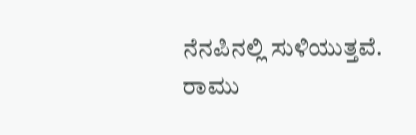ನೆನಪಿನಲ್ಲಿ ಸುಳಿಯುತ್ತವೆ.
ರಾಮು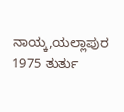ನಾಯ್ಕ,ಯಲ್ಲಾಪುರ
1975 ತುರ್ತು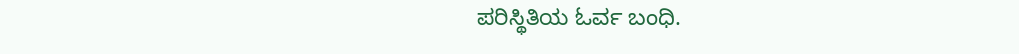ಪರಿಸ್ಥಿತಿಯ ಓರ್ವ ಬಂಧಿ.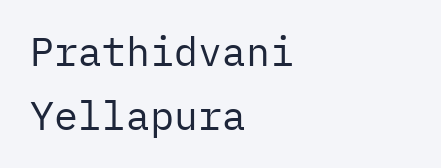Prathidvani Yellapura